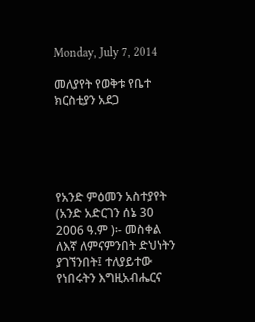Monday, July 7, 2014

መለያየት የወቅቱ የቤተ ክርስቲያን አደጋ





የአንድ ምዕመን አስተያየት
(አንድ አድርገን ሰኔ 30 2006 ዓ.ም )፡- መስቀል ለእኛ ለምናምንበት ድህነትን ያገኘንበት፤ ተለያይተው የነበሩትን እግዚአብሔርና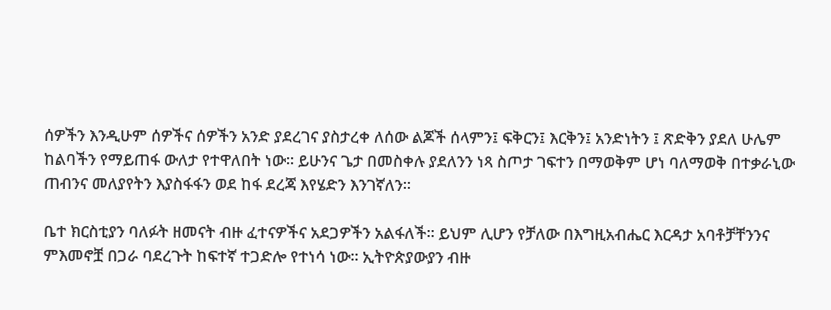ሰዎችን እንዲሁም ሰዎችና ሰዎችን አንድ ያደረገና ያስታረቀ ለሰው ልጆች ሰላምን፤ ፍቅርን፤ እርቅን፤ አንድነትን ፤ ጽድቅን ያደለ ሁሌም ከልባችን የማይጠፋ ውለታ የተዋለበት ነው፡፡ ይሁንና ጌታ በመስቀሉ ያደለንን ነጻ ስጦታ ገፍተን በማወቅም ሆነ ባለማወቅ በተቃራኒው ጠብንና መለያየትን እያስፋፋን ወደ ከፋ ደረጃ እየሄድን እንገኛለን፡፡

ቤተ ክርስቲያን ባለፉት ዘመናት ብዙ ፈተናዎችና አደጋዎችን አልፋለች፡፡ ይህም ሊሆን የቻለው በእግዚአብሔር እርዳታ አባቶቻቸንንና ምእመኖቿ በጋራ ባደረጉት ከፍተኛ ተጋድሎ የተነሳ ነው፡፡ ኢትዮጵያውያን ብዙ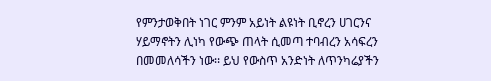የምንታወቅበት ነገር ምንም አይነት ልዩነት ቢኖረን ሀገርንና ሃይማኖትን ሊነካ የውጭ ጠላት ሲመጣ ተባብረን አሳፍረን በመመለሳችን ነው፡፡ ይህ የውስጥ አንድነት ለጥንካሬያችን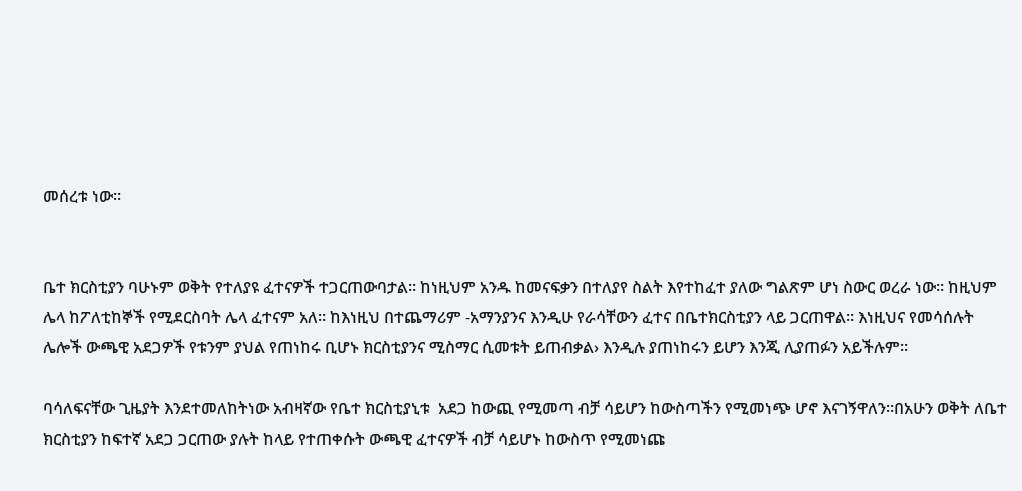መሰረቱ ነው፡፡


ቤተ ክርስቲያን ባሁኑም ወቅት የተለያዩ ፈተናዎች ተጋርጠውባታል፡፡ ከነዚህም አንዱ ከመናፍቃን በተለያየ ስልት እየተከፈተ ያለው ግልጽም ሆነ ስውር ወረራ ነው፡፡ ከዚህም ሌላ ከፖለቲከኞች የሚደርስባት ሌላ ፈተናም አለ፡፡ ከእነዚህ በተጨማሪም -አማንያንና እንዲሁ የራሳቸውን ፈተና በቤተክርስቲያን ላይ ጋርጠዋል፡፡ እነዚህና የመሳሰሉት ሌሎች ውጫዊ አደጋዎች የቱንም ያህል የጠነከሩ ቢሆኑ ክርስቲያንና ሚስማር ሲመቱት ይጠብቃል› እንዲሉ ያጠነከሩን ይሆን እንጂ ሊያጠፉን አይችሉም፡፡

ባሳለፍናቸው ጊዜያት እንደተመለከትነው አብዛኛው የቤተ ክርስቲያኒቱ  አደጋ ከውጪ የሚመጣ ብቻ ሳይሆን ከውስጣችን የሚመነጭ ሆኖ እናገኝዋለን፡፡በአሁን ወቅት ለቤተ ክርስቲያን ከፍተኛ አደጋ ጋርጠው ያሉት ከላይ የተጠቀሱት ውጫዊ ፈተናዎች ብቻ ሳይሆኑ ከውስጥ የሚመነጩ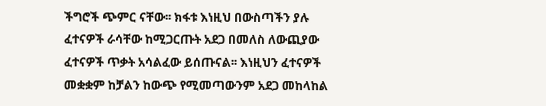ችግሮች ጭምር ናቸው፡፡ ክፋቱ እነዚህ በውስጣችን ያሉ ፈተናዎች ራሳቸው ከሚጋርጡት አደጋ በመለስ ለውጪያው ፈተናዎች ጥቃት አሳልፈው ይሰጡናል፡፡ እነዚህን ፈተናዎች መቋቋም ከቻልን ከውጭ የሚመጣውንም አደጋ መከላከል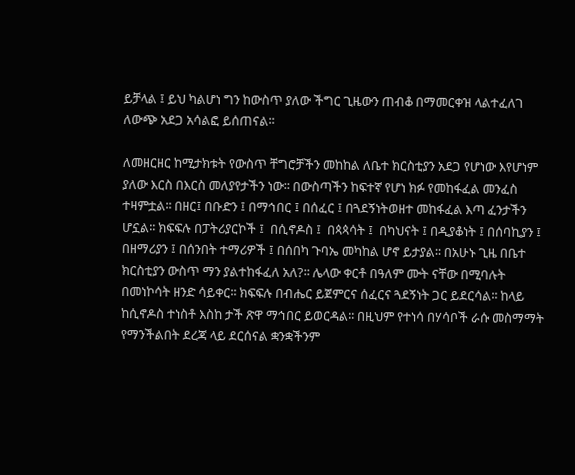ይቻላል ፤ ይህ ካልሆነ ግን ከውስጥ ያለው ችግር ጊዜውን ጠብቆ በማመርቀዝ ላልተፈለገ ለውጭ አደጋ አሳልፎ ይሰጠናል፡፡

ለመዘርዘር ከሚታክቱት የውስጥ ቸግሮቻችን መከከል ለቤተ ክርስቲያን አደጋ የሆነው እየሆነም ያለው እርስ በእርስ መለያየታችን ነው፡፡ በውስጣችን ከፍተኛ የሆነ ክፉ የመከፋፈል መንፈስ ተዛምቷል፡፡ በዘር፤ በቡድን ፤ በማኅበር ፤ በሰፈር ፤ በጓደኝነትወዘተ መከፋፈል እጣ ፈንታችን ሆኗል፡፡ ክፍፍሉ በፓትሪያርኮች ፤  በሲኖዶስ ፤  በጳጳሳት ፤  በካህናት ፤ በዲያቆነት ፤ በሰባኪያን ፤ በዘማሪያን ፤ በሰንበት ተማሪዎች ፤ በሰበካ ጉባኤ መካከል ሆኖ ይታያል፡፡ በአሁኑ ጊዜ በቤተ ክርስቲያን ውስጥ ማን ያልተከፋፈለ አለ?፡፡ ሌላው ቀርቶ በዓለም ሙት ናቸው በሚባሉት በመነኮሳት ዘንድ ሳይቀር፡፡ ክፍፍሉ በብሔር ይጀምርና ሰፈርና ጓደኝነት ጋር ይደርሳል፡፡ ከላይ ከሲኖዶስ ተነስቶ እስከ ታች ጽዋ ማኅበር ይወርዳል፡፡ በዚህም የተነሳ በሃሳቦች ራሱ መስማማት የማንችልበት ደረጃ ላይ ደርሰናል ቋንቋችንም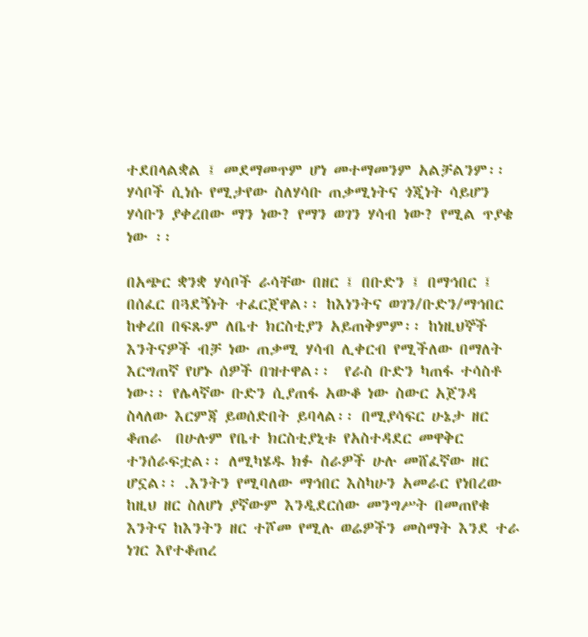ተደበላልቋል ፤ መደማመጥም ሆነ መተማመንም አልቻልንም፡፡ ሃሳቦች ሲነሱ የሚታየው ስለሃሳቡ ጠቃሚነትና ጎጂነት ሳይሆን ሃሳቡን ያቀረበው ማን ነው? የማን ወገን ሃሳብ ነው? የሚል ጥያቄ ነው ፡፡

በአጭር ቋንቋ ሃሳቦች ራሳቸው በዘር ፤ በቡድን ፤ በማኅበር ፤ በሰፈር በጓደኝነት ተፈርጀዋል፡፡ ከእነንትና ወገን/ቡድን/ማኅበር ከቀረበ በፍጹም ለቤተ ክርስቲያን አይጠቅምም፡፡ ከነዚህኞች እንትናዎች ብቻ ነው ጠቃሚ ሃሳብ ሊቀርብ የሚችለው በማለት እርግጠኛ የሆኑ ሰዎች በዝተዋል፡፡  የራስ ቡድን ካጠፋ ተሳስቶ ነው፡፡ የሌላኛው ቡድን ሲያጠፋ አውቆ ነው ስውር አጀንዳ ስላለው እርምጃ ይወሰድበት ይባላል፡፡ በሚያሳፍር ሁኔታ ዘር  ቆጠራ  በሁሉም የቤተ ክርስቲያኒቱ የአስተዳደር መዋቅር ተንሰራፍቷል፡፡ ለሚካሄዱ ክፉ ስራዎች ሁሉ መሸፈኛው ዘር ሆኗል፡፡ .እንትን የሚባለው ማኅበር እስካሁን አመራር የነበረው ከዚህ ዘር ስለሆነ ያኛውም እንዲደርሰው መንግሥት በመጠየቁ እንትና ከእንትን ዘር ተሾመ የሚሉ ወሬዎችን መስማት እንደ ተራ ነገር እየተቆጠረ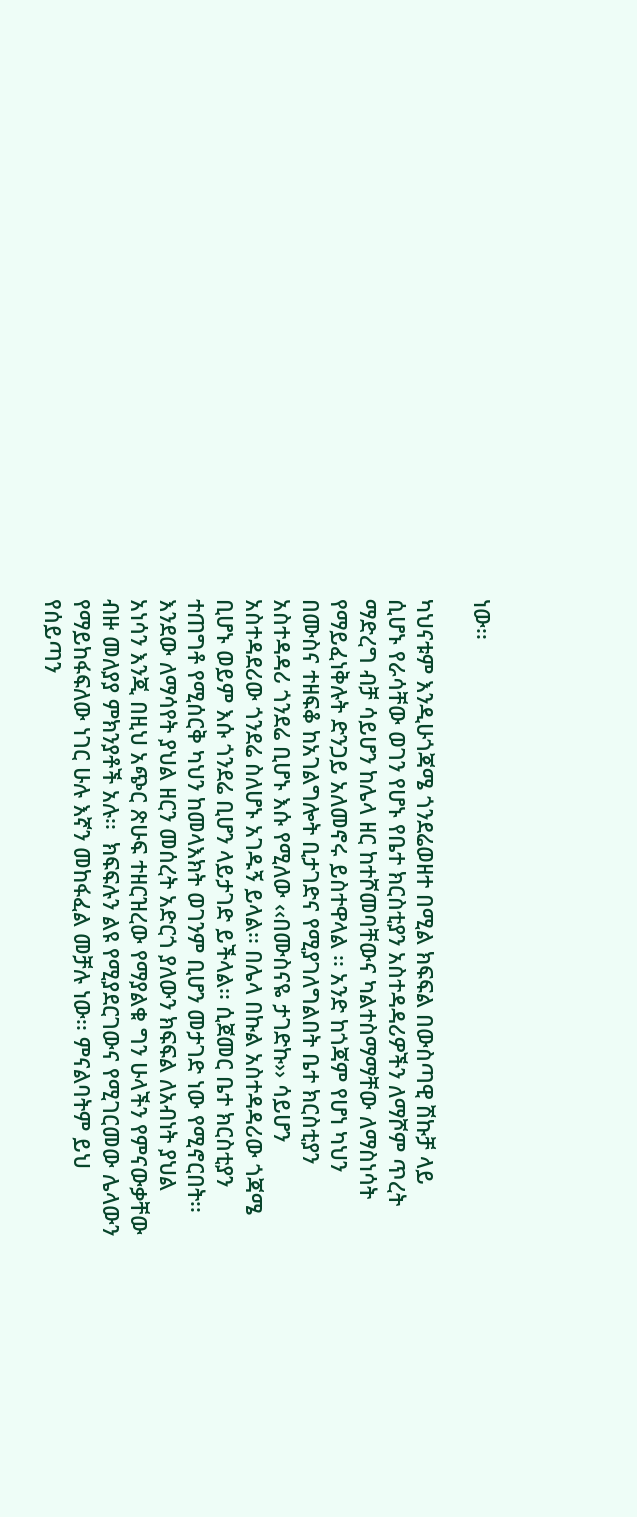ነው፡፡

ካህናቱም እንዲሁጎጃሜ ጎንደሬወዘተ በሚል ክፍፍል በውስጣዊ ሽኩቻ ላይ ሲሆኑ የራሳቸው ወገን የሆኑ የቤተ ክርስቲያን አስተዳዳሪዎችን ለማሾም ጥረት ማድረግ ብቻ ሳይሆን ከሌላ ዘር ከተሾመባቸውና ካልተስማማቸው ለማስነሳት የማይፈነቅሉት ድንጋይ አለመኖሩ ይስተዋላል ፡፡ አንድ ከጎጃም የሆነ ካህን በሙስና ተዘፍቆ ከአገልግሎት ቢታገድና የሚያገለግልበት ቤተ ክርስቲያን አስተዳዳሪ ጎንደሬ ቢሆኑ እሱ የሚለው ‹‹በሙስናዬ ታገድኩ›› ሳይሆን አስተዳደሪው ጎንደሬ ስለሆኑ አገዱኝ ይላል፡፡ በሌላ በኩል አስተዳዳሪው ጎጃሜ ቢሆኑ ወይም እሱ ጎንደሬ ቢሆን ላይታገድ ይችላል፡፡ ሲጀመር ቤተ ክርስቲያን ተጠግቶ የሚሰርቅ ካህን ከመላእክት ወገንም ቢሆን መታገድ ነው የሚኖርበት፡፡ እንደው ለማሳየት ያህል ዘርን መሰረት አድርጎ ያለውን ክፍፍል ለአብነት ያህል አነሳን እንጂ በዚህ አጭር ጽሁፍ ተዘርዝረው የማያልቁ ግን ሁላችን የምናውቃቸው ብዙ መለያያ ምክንያቶች አሉ፡፡  ክፍፍሉን ልዩ የሚያደርገውና የሚገርመው ሌላውን የማይከፋፍለው ነገር ሁሉ እኛን መከፋፈል መቻሉ ነው፡፡ ምናልባትም ይህ የሰይጣን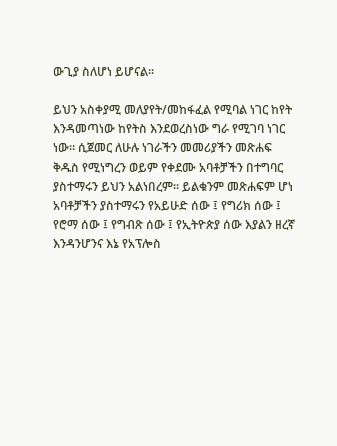ውጊያ ስለሆነ ይሆናል፡፡

ይህን አስቀያሚ መለያየት/መከፋፈል የሚባል ነገር ከየት እንዳመጣነው ከየትስ እንደወረስነው ግራ የሚገባ ነገር ነው፡፡ ሲጀመር ለሁሉ ነገራችን መመሪያችን መጽሐፍ ቅዱስ የሚነግረን ወይም የቀደሙ አባቶቻችን በተግባር ያስተማሩን ይህን አልነበረም፡፡ ይልቁንም መጽሐፍም ሆነ አባቶቻችን ያስተማሩን የአይሁድ ሰው ፤ የግሪክ ሰው ፤ የሮማ ሰው ፤ የግብጽ ሰው ፤ የኢትዮጵያ ሰው እያልን ዘረኛ እንዳንሆንና እኔ የአፕሎስ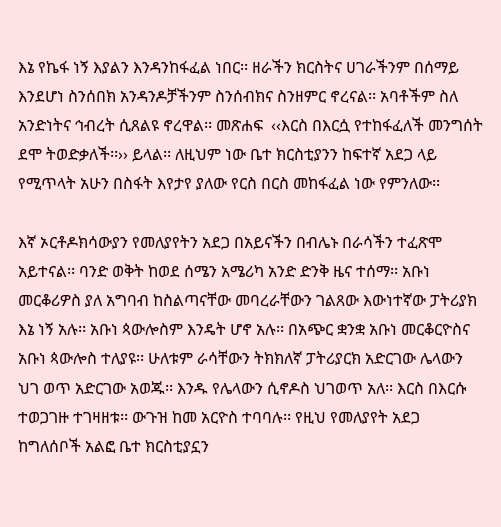እኔ የኬፋ ነኝ እያልን እንዳንከፋፈል ነበር፡፡ ዘራችን ክርስትና ሀገራችንም በሰማይ እንደሆነ ስንሰበክ አንዳንዶቻችንም ስንሰብክና ስንዘምር ኖረናል፡፡ አባቶችም ስለ አንድነትና ኅብረት ሲጸልዩ ኖረዋል፡፡ መጽሐፍ  ‹‹እርስ በእርሷ የተከፋፈለች መንግሰት ደሞ ትወድቃለች፡፡›› ይላል፡፡ ለዚህም ነው ቤተ ክርስቲያንን ከፍተኛ አደጋ ላይ የሚጥላት አሁን በስፋት እየታየ ያለው የርስ በርስ መከፋፈል ነው የምንለው፡፡

እኛ ኦርቶዶክሳውያን የመለያየትን አደጋ በአይናችን በብሌኑ በራሳችን ተፈጽሞ አይተናል፡፡ ባንድ ወቅት ከወደ ሰሜን አሜሪካ አንድ ድንቅ ዜና ተሰማ፡፡ አቡነ መርቆሪዎስ ያለ አግባብ ከስልጣናቸው መባረራቸውን ገልጸው እውነተኛው ፓትሪያክ እኔ ነኝ አሉ፡፡ አቡነ ጳውሎስም እንዴት ሆኖ አሉ፡፡ በአጭር ቋንቋ አቡነ መርቆርዮስና አቡነ ጳውሎስ ተለያዩ፡፡ ሁለቱም ራሳቸውን ትክክለኛ ፓትሪያርክ አድርገው ሌላውን ህገ ወጥ አድርገው አወጁ፡፡ እንዱ የሌላውን ሲኖዶስ ህገወጥ አለ፡፡ እርስ በእርሱ ተወጋገዙ ተገዛዘቱ፡፡ ውጉዝ ከመ አርዮስ ተባባሉ፡፡ የዚህ የመለያየት አደጋ ከግለሰቦች አልፎ ቤተ ክርስቲያኗን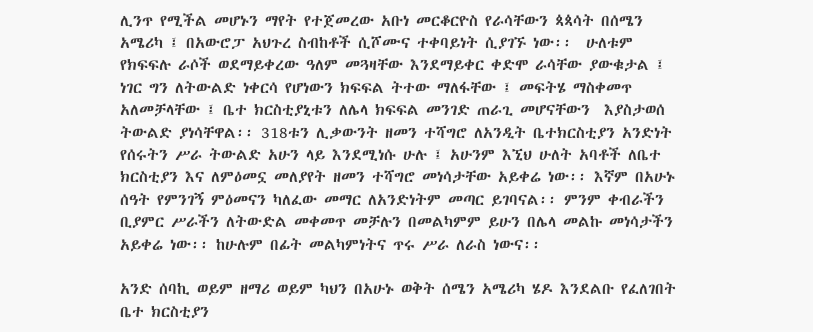ሊንጥ የሚችል መሆኑን ማየት የተጀመረው አቡነ መርቆርዮስ የራሳቸውን ጳጳሳት በሰሜን አሜሪካ ፤ በአውሮፓ አህጉረ ስብከቶች ሲሾሙና ተቀባይነት ሲያገኙ ነው፡፡  ሁለቱም የክፍፍሉ ራሶች ወደማይቀረው ዓለም መጓዛቸው እንደማይቀር ቀድሞ ራሳቸው ያውቁታል ፤ ነገር ግን ለትውልድ ነቀርሳ የሆነውን ክፍፍል ትተው ማለፋቸው ፤ መፍትሄ ማስቀመጥ አለመቻላቸው ፤ ቤተ ክርስቲያኒቱን ለሌላ ክፍፍል መንገድ ጠራጊ መሆናቸውን  እያስታወሰ ትውልድ ያነሳቸዋል፡፡ 318ቱን ሊቃውንት ዘመን ተሻግሮ ለአንዲት ቤተክርስቲያን አንድነት የሰሩትን ሥራ ትውልድ አሁን ላይ እንደሚነሱ ሁሉ ፤ አሁንም እኚህ ሁለት አባቶች ለቤተ ክርስቲያን እና ለምዕመኗ መለያየት ዘመን ተሻግሮ መነሳታቸው አይቀሬ ነው፡፡ እኛም በአሁኑ ሰዓት የምንገኝ ምዕመናን ካለፈው መማር ለአንድነትም መጣር ይገባናል፡፡ ምንም ቀብራችን ቢያምር ሥራችን ለትውድል መቀመጥ መቻሉን በመልካምም ይሁን በሌላ መልኩ መነሳታችን አይቀሬ ነው፡፡ ከሁሉም በፊት መልካምነትና ጥሩ ሥራ ለራስ ነውና፡፡

አንድ ሰባኪ ወይም ዘማሪ ወይም ካህን በአሁኑ ወቅት ሰሜን አሜሪካ ሄዶ እንደልቡ የፈለገበት ቤተ ክርስቲያን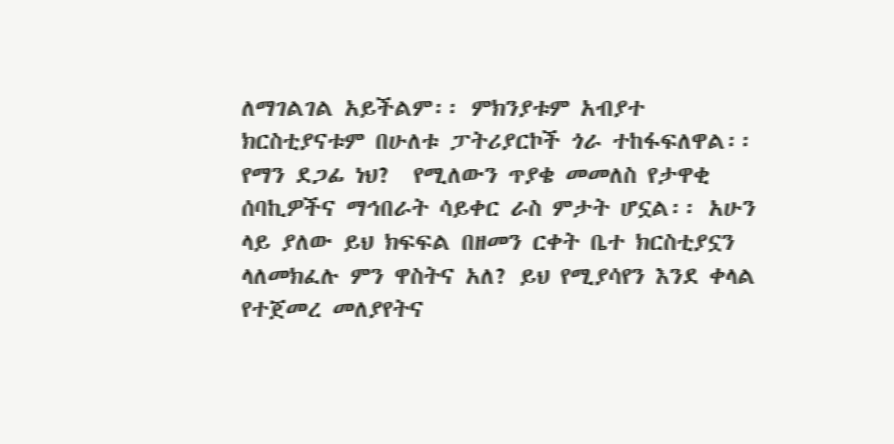ለማገልገል አይችልም፡፡ ምክንያቱም አብያተ ክርስቲያናቱም በሁለቱ ፓትሪያርኮች ጎራ ተከፋፍለዋል፡፡ የማን ደጋፊ ነህ?  የሚለውን ጥያቄ መመለስ የታዋቂ ሰባኪዎችና ማኅበራት ሳይቀር ራስ ምታት ሆኗል፡፡ አሁን ላይ ያለው ይህ ክፍፍል በዘመን ርቀት ቤተ ክርስቲያኗን ላለመክፈሉ ምን ዋስትና አለ? ይህ የሚያሳየን እንደ ቀላል የተጀመረ መለያየትና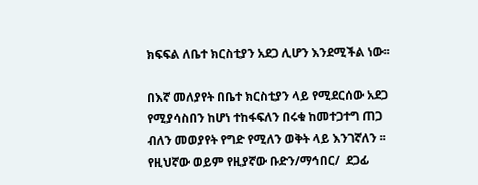ክፍፍል ለቤተ ክርስቲያን አደጋ ሊሆን እንደሚችል ነው፡፡

በእኛ መለያየት በቤተ ክርስቲያን ላይ የሚደርሰው አደጋ የሚያሳስበን ከሆነ ተከፋፍለን በሩቁ ከመተጋተግ ጠጋ ብለን መወያየት የግድ የሚለን ወቅት ላይ እንገኛለን ፡፡ የዚህኛው ወይም የዚያኛው ቡድን/ማኅበር/  ደጋፊ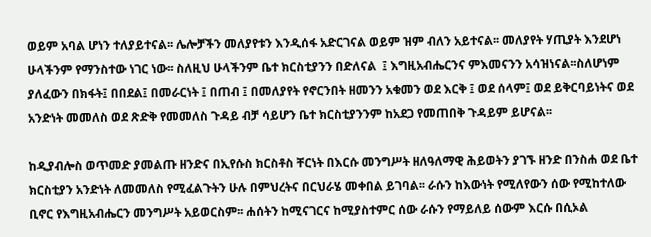ወይም አባል ሆነን ተለያይተናል፡፡ ሌሎቻችን መለያየቱን እንዲሰፋ አድርገናል ወይም ዝም ብለን አይተናል፡፡ መለያየት ሃጢያት እንደሆነ ሁላችንም የማንስተው ነገር ነው፡፡ ስለዚህ ሁላችንም ቤተ ክርስቲያንን በድለናል  ፤ እግዚአብሔርንና ምእመናንን አሳዝነናል፡፡ስለሆነም ያለፈውን በክፋት፤ በበደል፤ በመራርነት ፤ በጠብ ፤ በመለያየት የኖርንበት ዘመንን አቁመን ወደ እርቅ ፤ ወደ ሰላም፤ ወደ ይቅርባይነትና ወደ አንድነት መመለስ ወደ ጽድቅ የመመለስ ጉዳይ ብቻ ሳይሆን ቤተ ክርስቲያንንም ከአደጋ የመጠበቅ ጉዳይም ይሆናል፡፡

ከዲያብሎስ ወጥመድ ያመልጡ ዘንድና በኢየሱስ ክርስቶስ ቸርነት በእርሱ መንግሥት ዘለዓለማዊ ሕይወትን ያገኙ ዘንድ በንስሐ ወደ ቤተ ክርስቲያን አንድነት ለመመለስ የሚፈልጉትን ሁሉ በምህረትና በርህራሄ መቀበል ይገባል፡፡ ራሱን ከእውነት የሚለየውን ሰው የሚከተለው ቢኖር የእግዚአብሔርን መንግሥት አይወርስም፡፡ ሐሰትን ከሚናገርና ከሚያስተምር ሰው ራሱን የማይለይ ሰውም እርሱ በሲኦል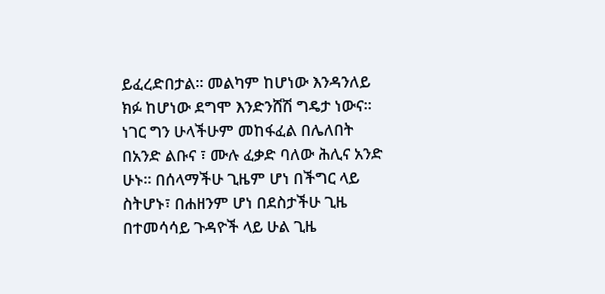ይፈረድበታል፡፡ መልካም ከሆነው እንዳንለይ ክፉ ከሆነው ደግሞ እንድንሸሽ ግዴታ ነውና፡፡ ነገር ግን ሁላችሁም መከፋፈል በሌለበት በአንድ ልቡና ፣ ሙሉ ፈቃድ ባለው ሕሊና አንድ ሁኑ፡፡ በሰላማችሁ ጊዜም ሆነ በችግር ላይ ስትሆኑ፣ በሐዘንም ሆነ በደስታችሁ ጊዜ በተመሳሳይ ጉዳዮች ላይ ሁል ጊዜ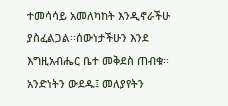ተመሳሳይ አመለካከት እንዲኖራችሁ ያስፈልጋል፡፡ሰውነታችሁን እንደ እግዚአብሔር ቤተ መቅደስ ጠብቁ፡፡ አንድነትን ውደዱ፤ መለያየትን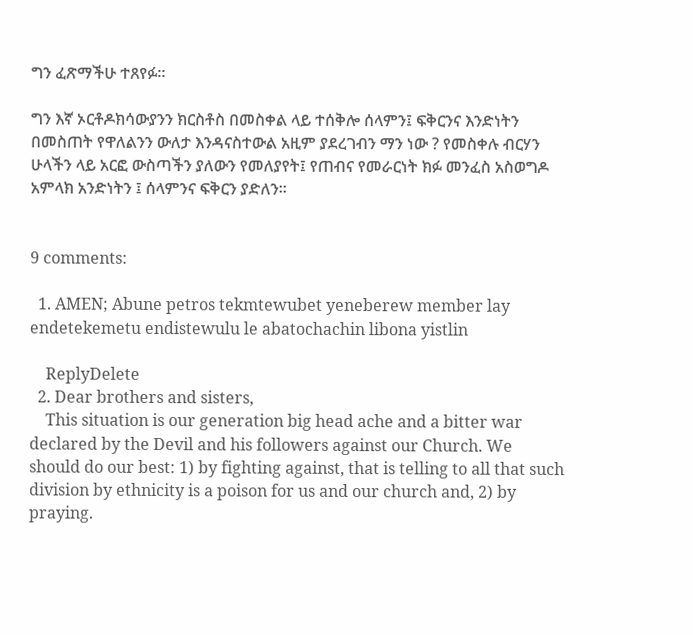ግን ፈጽማችሁ ተጸየፉ፡፡

ግን እኛ ኦርቶዶክሳውያንን ክርስቶስ በመስቀል ላይ ተሰቅሎ ሰላምን፤ ፍቅርንና እንድነትን በመስጠት የዋለልንን ውለታ እንዳናስተውል አዚም ያደረገብን ማን ነው ? የመስቀሉ ብርሃን ሁላችን ላይ አርፎ ውስጣችን ያለውን የመለያየት፤ የጠብና የመራርነት ክፉ መንፈስ አስወግዶ  አምላክ አንድነትን ፤ ሰላምንና ፍቅርን ያድለን፡፡


9 comments:

  1. AMEN; Abune petros tekmtewubet yeneberew member lay endetekemetu endistewulu le abatochachin libona yistlin

    ReplyDelete
  2. Dear brothers and sisters,
    This situation is our generation big head ache and a bitter war declared by the Devil and his followers against our Church. We should do our best: 1) by fighting against, that is telling to all that such division by ethnicity is a poison for us and our church and, 2) by praying.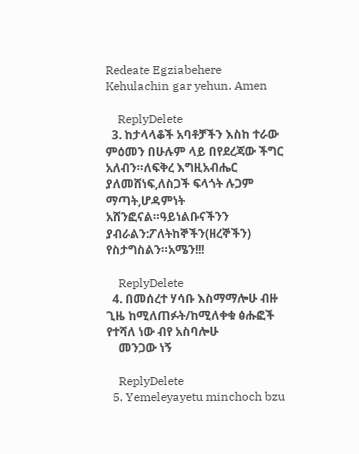Redeate Egziabehere Kehulachin gar yehun. Amen

    ReplyDelete
  3. ከታላላቆች አባቶቻችን እስከ ተራው ምዕመን በሁሉም ላይ በየደረጃው ችግር አለብን።ለፍቅረ እግዚአብሔር ያለመሸነፍ,ለስጋች ፍላጎት ሉጋም ማጣት,ሆዳምነት አሸንፎናል።ዓይነልቡናችንን ያብራልን:ፖለትከኞችን(ዘረኞችን) የስታግስልን።አሜን!!!

    ReplyDelete
  4. በመሰረተ ሃሳቡ እስማማሎሁ ብዙ ጊዜ ከሚለጠፉት/ከሚለቀቁ ፅሑፎች የተሻለ ነው ብየ አስባሎሁ
    መንጋው ነኝ

    ReplyDelete
  5. Yemeleyayetu minchoch bzu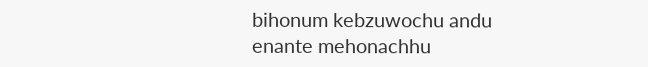bihonum kebzuwochu andu enante mehonachhu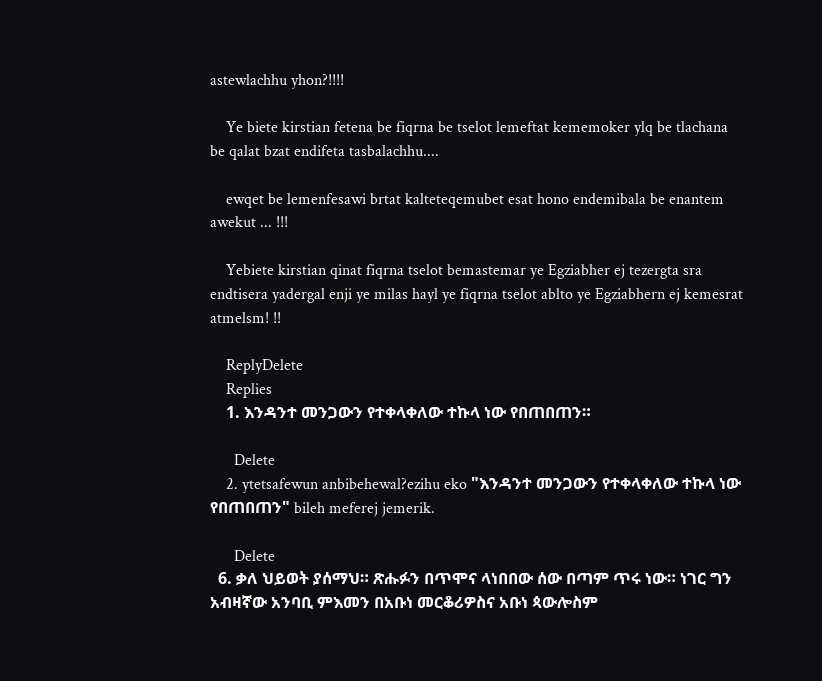astewlachhu yhon?!!!!

    Ye biete kirstian fetena be fiqrna be tselot lemeftat kememoker ylq be tlachana be qalat bzat endifeta tasbalachhu....

    ewqet be lemenfesawi brtat kalteteqemubet esat hono endemibala be enantem awekut ... !!!

    Yebiete kirstian qinat fiqrna tselot bemastemar ye Egziabher ej tezergta sra endtisera yadergal enji ye milas hayl ye fiqrna tselot ablto ye Egziabhern ej kemesrat atmelsm! !!

    ReplyDelete
    Replies
    1. እንዳንተ መንጋውን የተቀላቀለው ተኩላ ነው የበጠበጠን።

      Delete
    2. ytetsafewun anbibehewal?ezihu eko "እንዳንተ መንጋውን የተቀላቀለው ተኩላ ነው የበጠበጠን" bileh meferej jemerik.

      Delete
  6. ቃለ ህይወት ያሰማህ። ጽሑፉን በጥሞና ላነበበው ሰው በጣም ጥሩ ነው። ነገር ግን አብዛኛው አንባቢ ምእመን በአቡነ መርቆሪዎስና አቡነ ጳውሎስም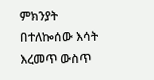ምክንያት በተለኰሰው እሳት እረመጥ ውስጥ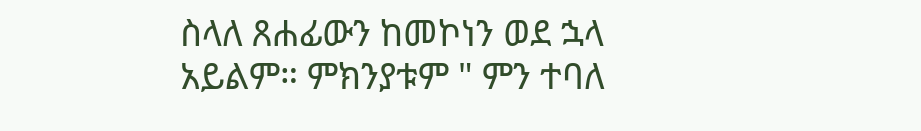ስላለ ጸሐፊውን ከመኮነን ወደ ኋላ አይልም። ምክንያቱም " ምን ተባለ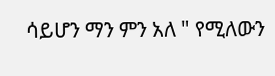ሳይሆን ማን ምን አለ " የሚለውን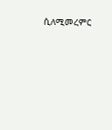ሲለሚመረምር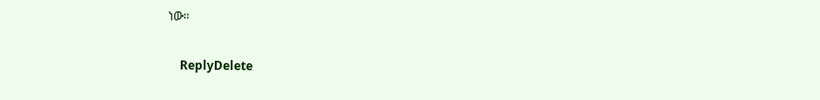ነው።

    ReplyDelete